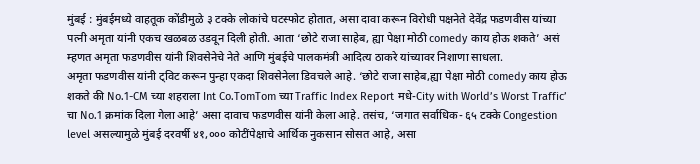मुंबई : मुंबईमध्ये वाहतूक कोंडीमुळे ३ टक्के लोकांचे घटस्फोट होतात, असा दावा करून विरोधी पक्षनेते देवेंद्र फडणवीस यांच्या पत्नी अमृता यांनी एकच खळबळ उडवून दिली होती. आता ‘छोटे राजा साहेब, ह्या पेक्षा मोठी comedy काय होऊ शकते’ असं म्हणत अमृता फडणवीस यांनी शिवसेनेचे नेते आणि मुंबईचे पालकमंत्री आदित्य ठाकरे यांच्यावर निशाणा साधला.
अमृता फडणवीस यांनी ट्विट करून पुन्हा एकदा शिवसेनेला डिवचले आहे. ‘छोटे राजा साहेब,ह्या पेक्षा मोठी comedy काय होऊ शकते की No.1-CM च्या शहराला Int Co.TomTom च्या Traffic Index Report मधे-City with World’s Worst Traffic’ चा No.1 क्रमांक दिला गेला आहे’ असा दावाच फडणवीस यांनी केला आहे. तसंच, ‘जगात सर्वाधिक- ६५ टक्के Congestion level असल्यामुळे मुंबई दरवर्षी ४१,००० कोटींपेक्षाचे आर्थिक नुकसान सोसत आहे, असा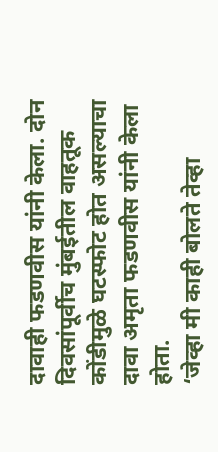दावाही फडणवीस यांनी केला. दोन दिवसांपूर्वीच मुंबईतील वाहतूक कोंडीमुळे घटस्फोट होत असल्याचा दावा अमृता फडणवीस यांनी केला होता.
‘जेव्हा मी काही बोलते तेव्हा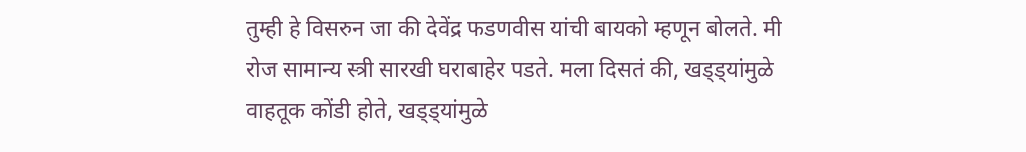तुम्ही हे विसरुन जा की देवेंद्र फडणवीस यांची बायको म्हणून बोलते. मी रोज सामान्य स्त्री सारखी घराबाहेर पडते. मला दिसतं की, खड्ड्यांमुळे वाहतूक कोंडी होते, खड्ड्यांमुळे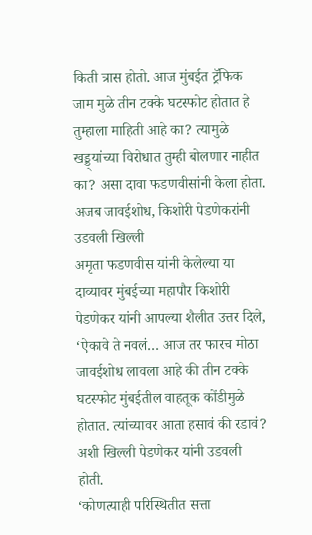किती त्रास होतो. आज मुंबईत ट्रॅफिक जाम मुळे तीन टक्के घटस्फोट होतात हे तुम्हाला माहिती आहे का? त्यामुळे खड्ड्यांच्या विरोधात तुम्ही बोलणार नाहीत का? असा दावा फडणवीसांनी केला होता.
अजब जावईशोध, किशोरी पेडणेकरांनी उडवली खिल्ली
अमृता फडणवीस यांनी केलेल्या या दाव्यावर मुंबईच्या महापौर किशोरी पेडणेकर यांनी आपल्या शैलीत उत्तर दिले, ‘ऐकावे ते नवलं… आज तर फारच मोठा जावईशोध लावला आहे की तीन टक्के घटस्फोट मुंबईतील वाहतूक कोंडीमुळे होतात. त्यांच्यावर आता हसावं की रडावं? अशी खिल्ली पेडणेकर यांनी उडवली होती.
‘कोणत्याही परिस्थितीत सत्ता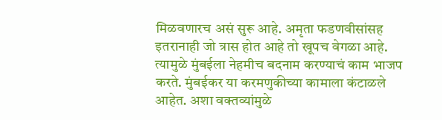मिळवणारच असं सुरू आहे. अमृता फडणवीसांसह इतरानाही जो त्रास होत आहे तो खूपच वेगळा आहे. त्यामुळे मुंबईला नेहमीच बदनाम करण्याचं काम भाजप करते. मुंबईकर या करमणुकीच्या कामाला कंटाळले आहेत. अशा वक्तव्यांमुळे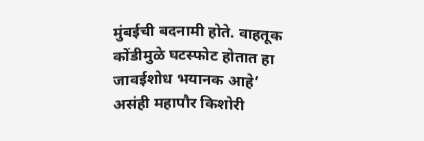मुंबईची बदनामी होते. वाहतूक कोंडीमुळे घटस्फोट होतात हा जावईशोध भयानक आहे’ असंही महापौर किशोरी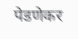पेडणेकर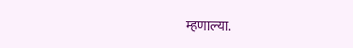म्हणाल्या.